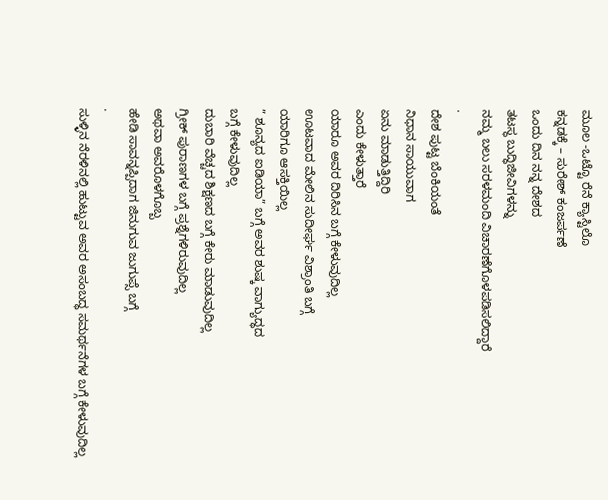ಮೂಲ -ಒಟ್ಟೊ ರೆನೆ ಕ್ಯಾಸ್ಟಿಲೊ
ಕನ್ನಡಕ್ಕೆ – ಸುರೇಶ್ ಕಂಜರ್ಪಣೆ
ಒಂದು ದಿನ ನನ್ನ ದೇಶದ
ತಟಸ್ಥ ಬುದ್ಧಿಜೀವಿಗಳನ್ನು
ನಮ್ಮ ಬಲು ಸರಳಮಂದಿ ವಿಚಾರಣೆಗೊಳಪಡಿಸಲಿದ್ದಾರೆ
.
ದೇಶ ಪುಟ್ಟ ಬೆಂಕಿಯಂತೆ
ನಿಧಾನ ಸಾಯುವಾಗ
ಏನು ಮಾಡುತ್ತಿದ್ದಿರಿ
ಎಂದು ಕೇಳುತ್ತಾರೆ
ಯಾರೂ ಅವರ ದಿರಿಸಿನ ಬಗ್ಗೆ ಕೇಳುವುದಿಲ್ಲ
ಊಟವಾದ ಮೇಲಿನ ಸುದೀರ್ಘ ವಿಶ್ರಾಂತಿ ಬಗ್ಗೆ
ಯಾರಿಗೂ ಆಸಕ್ತಿಯಿಲ್ಲ
” ಶೂನ್ಯದ ಐಡಿಯಾ” ಬಗ್ಗೆ ಅವರ ಶುಷ್ಕ ವಾಗ್ಯುದ್ಧದ
ಬಗ್ಗೆ ಕೇಳುವುದಿಲ್ಲ
ದುಬಾರಿ ವೆಚ್ಚದ ಶಿಕ್ಷಣದ ಬಗ್ಗೆ ಕೇರು ಮಾಡುವುದಿಲ್ಲ
ಗ್ರೀಕ್ ಪುರಾಣಗಳ ಬಗ್ಗೆ ಪ್ರಶ್ನೆಗಳಿರುವುದಿಲ್ಲ
ಅಥವಾ ಅವರೊಳಗೊಬ್ಬ
ಹೇಡಿ ಸಾವನ್ನಪ್ಪಿದಾಗ ಜಿನುಗುವ ಜುಗುಪ್ಸೆ ಬಗ್ಗೆ
.
ಸುಳ್ಳಿನ ನೆರಳಿನಲ್ಲಿ ಹುಟ್ಟುವ ಅವರ ಅಸಂಬದ್ಧ ಸಮರ್ಥನೆಗಳ ಬಗ್ಗೆ ಕೇಳುವುದಿಲ್ಲ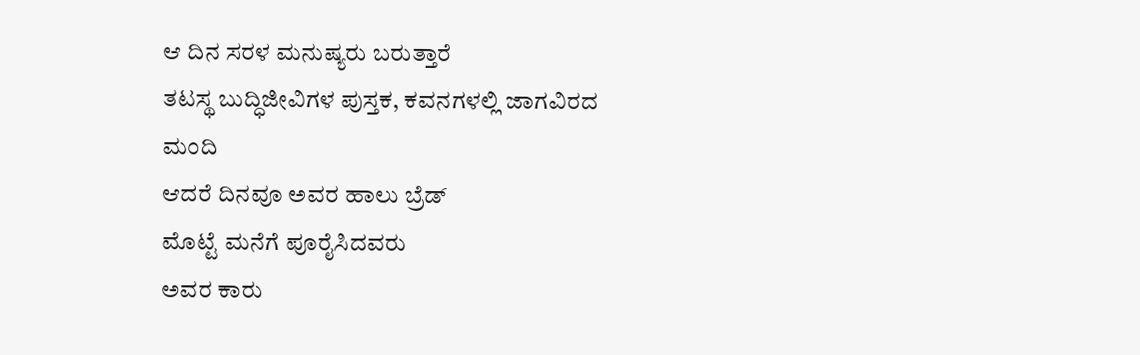ಆ ದಿನ ಸರಳ ಮನುಷ್ಯರು ಬರುತ್ತಾರೆ
ತಟಸ್ಥ ಬುದ್ಧಿಜೀವಿಗಳ ಪುಸ್ತಕ, ಕವನಗಳಲ್ಲಿ ಜಾಗವಿರದ ಮಂದಿ
ಆದರೆ ದಿನವೂ ಅವರ ಹಾಲು ಬ್ರೆಡ್
ಮೊಟ್ಟೆ ಮನೆಗೆ ಪೂರೈಸಿದವರು
ಅವರ ಕಾರು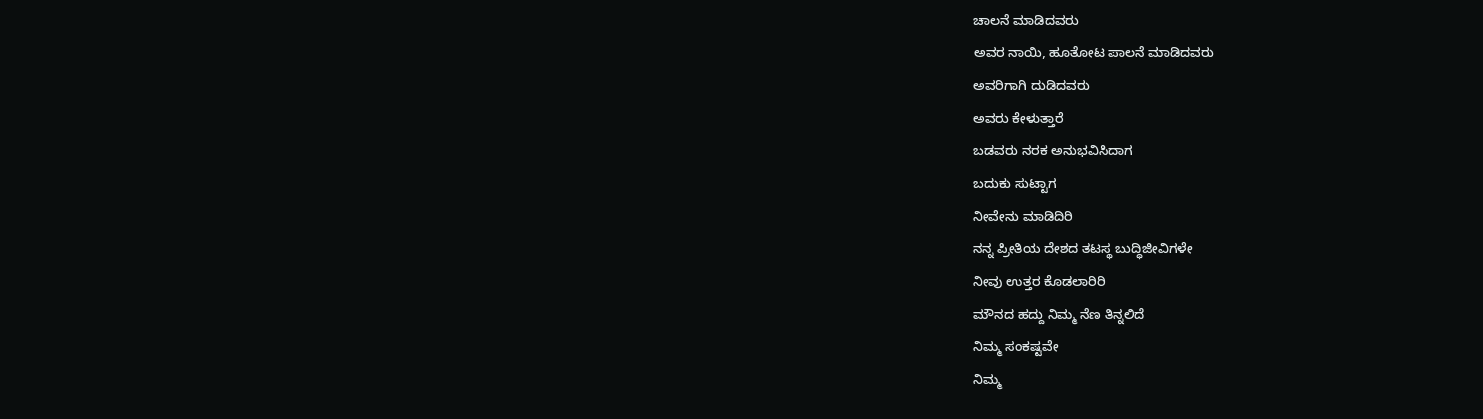ಚಾಲನೆ ಮಾಡಿದವರು
ಅವರ ನಾಯಿ, ಹೂತೋಟ ಪಾಲನೆ ಮಾಡಿದವರು
ಅವರಿಗಾಗಿ ದುಡಿದವರು
ಅವರು ಕೇಳುತ್ತಾರೆ
ಬಡವರು ನರಕ ಅನುಭವಿಸಿದಾಗ
ಬದುಕು ಸುಟ್ಟಾಗ
ನೀವೇನು ಮಾಡಿದಿರಿ
ನನ್ನ ಪ್ರೀತಿಯ ದೇಶದ ತಟಸ್ಥ ಬುದ್ಧಿಜೀವಿಗಳೇ
ನೀವು ಉತ್ತರ ಕೊಡಲಾರಿರಿ
ಮೌನದ ಹದ್ದು ನಿಮ್ಮ ನೆಣ ತಿನ್ನಲಿದೆ
ನಿಮ್ಮ ಸಂಕಷ್ಟವೇ
ನಿಮ್ಮ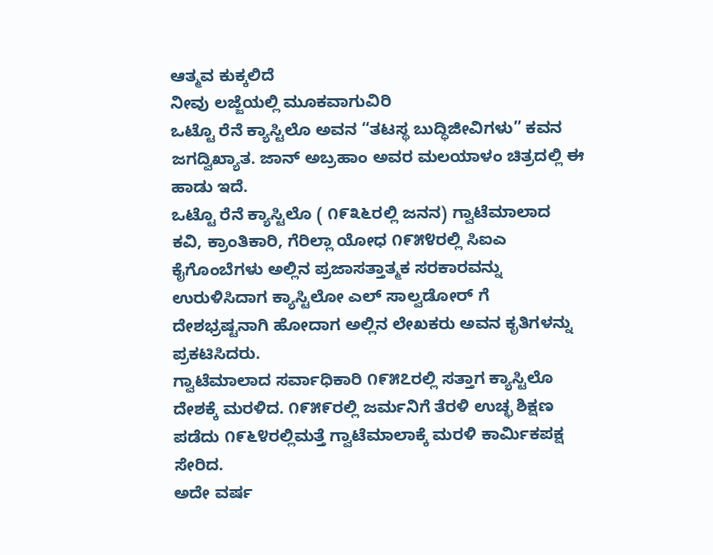ಆತ್ಮವ ಕುಕ್ಕಲಿದೆ
ನೀವು ಲಜ್ಜೆಯಲ್ಲಿ ಮೂಕವಾಗುವಿರಿ
ಒಟ್ಟೊ ರೆನೆ ಕ್ಯಾಸ್ಟಿಲೊ ಅವನ “ತಟಸ್ಥ ಬುದ್ಧಿಜೀವಿಗಳು” ಕವನ ಜಗದ್ವಿಖ್ಯಾತ. ಜಾನ್ ಅಬ್ರಹಾಂ ಅವರ ಮಲಯಾಳಂ ಚಿತ್ರದಲ್ಲಿ ಈ ಹಾಡು ಇದೆ.
ಒಟ್ಟೊ ರೆನೆ ಕ್ಯಾಸ್ಟಿಲೊ ( ೧೯೩೬ರಲ್ಲಿ ಜನನ) ಗ್ವಾಟೆಮಾಲಾದ ಕವಿ, ಕ್ರಾಂತಿಕಾರಿ, ಗೆರಿಲ್ಲಾ ಯೋಧ ೧೯೫೪ರಲ್ಲಿ ಸಿಐಎ ಕೈಗೊಂಬೆಗಳು ಅಲ್ಲಿನ ಪ್ರಜಾಸತ್ತಾತ್ಮಕ ಸರಕಾರವನ್ನು ಉರುಳಿಸಿದಾಗ ಕ್ಯಾಸ್ಟಿಲೋ ಎಲ್ ಸಾಲ್ವಡೋರ್ ಗೆ ದೇಶಭ್ರಷ್ಟನಾಗಿ ಹೋದಾಗ ಅಲ್ಲಿನ ಲೇಖಕರು ಅವನ ಕೃತಿಗಳನ್ನು ಪ್ರಕಟಿಸಿದರು.
ಗ್ವಾಟೆಮಾಲಾದ ಸರ್ವಾಧಿಕಾರಿ ೧೯೫೭ರಲ್ಲಿ ಸತ್ತಾಗ ಕ್ಯಾಸ್ಟಿಲೊ ದೇಶಕ್ಕೆ ಮರಳಿದ. ೧೯೫೯ರಲ್ಲಿ ಜರ್ಮನಿಗೆ ತೆರಳಿ ಉಚ್ಛ ಶಿಕ್ಷಣ ಪಡೆದು ೧೯೬೪ರಲ್ಲಿಮತ್ತೆ ಗ್ವಾಟೆಮಾಲಾಕ್ಕೆ ಮರಳಿ ಕಾರ್ಮಿಕಪಕ್ಷ ಸೇರಿದ.
ಅದೇ ವರ್ಷ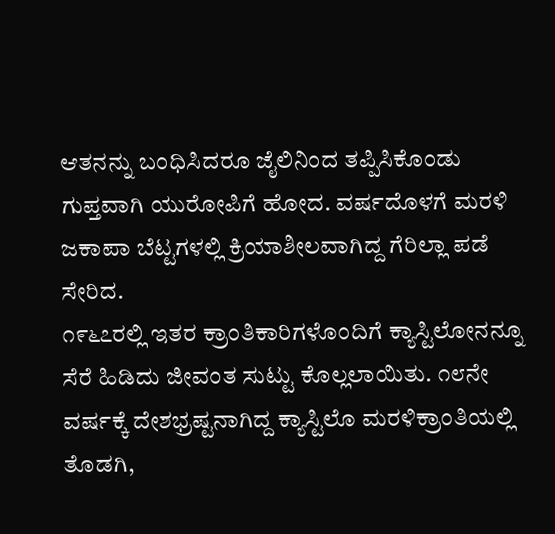ಆತನನ್ನು ಬಂಧಿಸಿದರೂ ಜೈಲಿನಿಂದ ತಪ್ಪಿಸಿಕೊಂಡು ಗುಪ್ತವಾಗಿ ಯುರೋಪಿಗೆ ಹೋದ. ವರ್ಷದೊಳಗೆ ಮರಳಿ ಜಕಾಪಾ ಬೆಟ್ಟಗಳಲ್ಲಿ ಕ್ರಿಯಾಶೀಲವಾಗಿದ್ದ ಗೆರಿಲ್ಲಾ ಪಡೆ ಸೇರಿದ.
೧೯೬೭ರಲ್ಲಿ ಇತರ ಕ್ರಾಂತಿಕಾರಿಗಳೊಂದಿಗೆ ಕ್ಯಾಸ್ಟಿಲೋನನ್ನೂ ಸೆರೆ ಹಿಡಿದು ಜೀವಂತ ಸುಟ್ಟು ಕೊಲ್ಲಲಾಯಿತು. ೧೮ನೇ ವರ್ಷಕ್ಕೆ ದೇಶಭ್ರಷ್ಟನಾಗಿದ್ದ ಕ್ಯಾಸ್ಟಿಲೊ ಮರಳಿಕ್ರಾಂತಿಯಲ್ಲಿ ತೊಡಗಿ,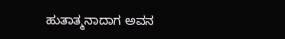ಹುತಾತ್ಮನಾದಾಗ ಅವನ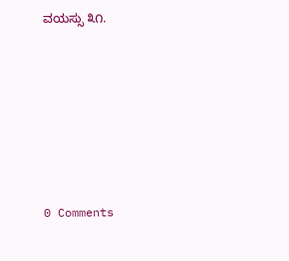ವಯಸ್ಸು ೩೧.






0 Comments